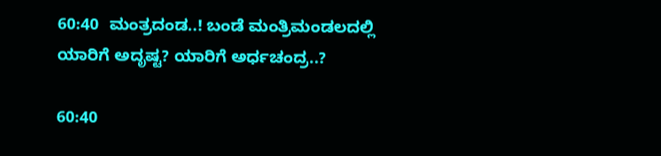60:40  ಮಂತ್ರದಂಡ..! ಬಂಡೆ ಮಂತ್ರಿಮಂಡಲದಲ್ಲಿ ಯಾರಿಗೆ ಅದೃಷ್ಟ? ಯಾರಿಗೆ ಅರ್ಧಚಂದ್ರ..?

60:40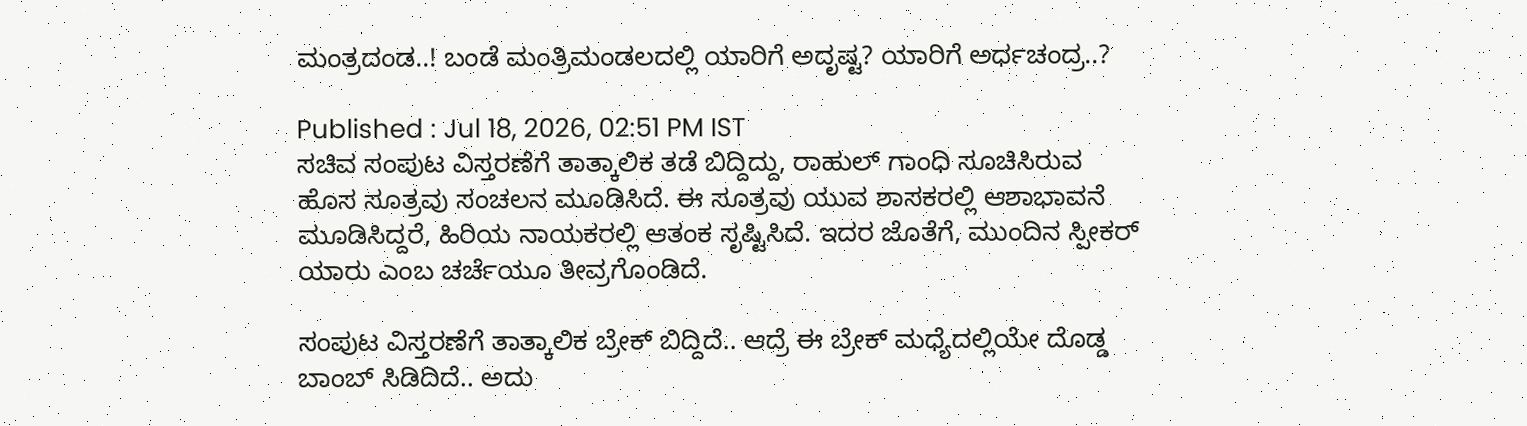ಮಂತ್ರದಂಡ..! ಬಂಡೆ ಮಂತ್ರಿಮಂಡಲದಲ್ಲಿ ಯಾರಿಗೆ ಅದೃಷ್ಟ? ಯಾರಿಗೆ ಅರ್ಧಚಂದ್ರ..?

Published : Jul 18, 2026, 02:51 PM IST
ಸಚಿವ ಸಂಪುಟ ವಿಸ್ತರಣೆಗೆ ತಾತ್ಕಾಲಿಕ ತಡೆ ಬಿದ್ದಿದ್ದು, ರಾಹುಲ್ ಗಾಂಧಿ ಸೂಚಿಸಿರುವ ಹೊಸ ಸೂತ್ರವು ಸಂಚಲನ ಮೂಡಿಸಿದೆ. ಈ ಸೂತ್ರವು ಯುವ ಶಾಸಕರಲ್ಲಿ ಆಶಾಭಾವನೆ ಮೂಡಿಸಿದ್ದರೆ, ಹಿರಿಯ ನಾಯಕರಲ್ಲಿ ಆತಂಕ ಸೃಷ್ಟಿಸಿದೆ. ಇದರ ಜೊತೆಗೆ, ಮುಂದಿನ ಸ್ಪೀಕರ್ ಯಾರು ಎಂಬ ಚರ್ಚೆಯೂ ತೀವ್ರಗೊಂಡಿದೆ.

ಸಂಪುಟ ವಿಸ್ತರಣೆಗೆ ತಾತ್ಕಾಲಿಕ ಬ್ರೇಕ್ ಬಿದ್ದಿದೆ.. ಆದ್ರೆ ಈ ಬ್ರೇಕ್ ಮಧ್ಯೆದಲ್ಲಿಯೇ ದೊಡ್ಡ ಬಾಂಬ್ ಸಿಡಿದಿದೆ.. ಅದು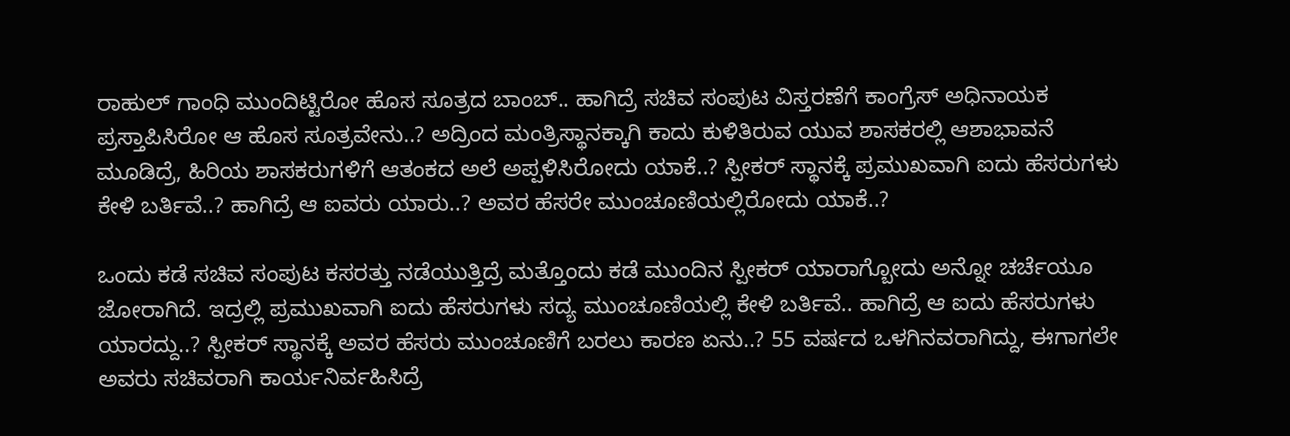ರಾಹುಲ್ ಗಾಂಧಿ ಮುಂದಿಟ್ಟಿರೋ ಹೊಸ ಸೂತ್ರದ ಬಾಂಬ್.. ಹಾಗಿದ್ರೆ ಸಚಿವ ಸಂಪುಟ ವಿಸ್ತರಣೆಗೆ ಕಾಂಗ್ರೆಸ್ ಅಧಿನಾಯಕ ಪ್ರಸ್ತಾಪಿಸಿರೋ ಆ ಹೊಸ ಸೂತ್ರವೇನು..? ಅದ್ರಿಂದ ಮಂತ್ರಿಸ್ಥಾನಕ್ಕಾಗಿ ಕಾದು ಕುಳಿತಿರುವ ಯುವ ಶಾಸಕರಲ್ಲಿ ಆಶಾಭಾವನೆ ಮೂಡಿದ್ರೆ, ಹಿರಿಯ ಶಾಸಕರುಗಳಿಗೆ ಆತಂಕದ ಅಲೆ ಅಪ್ಪಳಿಸಿರೋದು ಯಾಕೆ..? ಸ್ಪೀಕರ್ ಸ್ಥಾನಕ್ಕೆ ಪ್ರಮುಖವಾಗಿ ಐದು ಹೆಸರುಗಳು ಕೇಳಿ ಬರ್ತಿವೆ..? ಹಾಗಿದ್ರೆ ಆ ಐವರು ಯಾರು..? ಅವರ ಹೆಸರೇ ಮುಂಚೂಣಿಯಲ್ಲಿರೋದು ಯಾಕೆ..?

ಒಂದು ಕಡೆ ಸಚಿವ ಸಂಪುಟ ಕಸರತ್ತು ನಡೆಯುತ್ತಿದ್ರೆ ಮತ್ತೊಂದು ಕಡೆ ಮುಂದಿನ ಸ್ಪೀಕರ್ ಯಾರಾಗ್ಬೋದು ಅನ್ನೋ ಚರ್ಚೆಯೂ ಜೋರಾಗಿದೆ. ಇದ್ರಲ್ಲಿ ಪ್ರಮುಖವಾಗಿ ಐದು ಹೆಸರುಗಳು ಸದ್ಯ ಮುಂಚೂಣಿಯಲ್ಲಿ ಕೇಳಿ ಬರ್ತಿವೆ.. ಹಾಗಿದ್ರೆ ಆ ಐದು ಹೆಸರುಗಳು ಯಾರದ್ದು..? ಸ್ಪೀಕರ್ ಸ್ಥಾನಕ್ಕೆ ಅವರ ಹೆಸರು ಮುಂಚೂಣಿಗೆ ಬರಲು ಕಾರಣ ಏನು..? 55 ವರ್ಷದ ಒಳಗಿನವರಾಗಿದ್ದು, ಈಗಾಗಲೇ ಅವರು ಸಚಿವರಾಗಿ ಕಾರ್ಯನಿರ್ವಹಿಸಿದ್ರೆ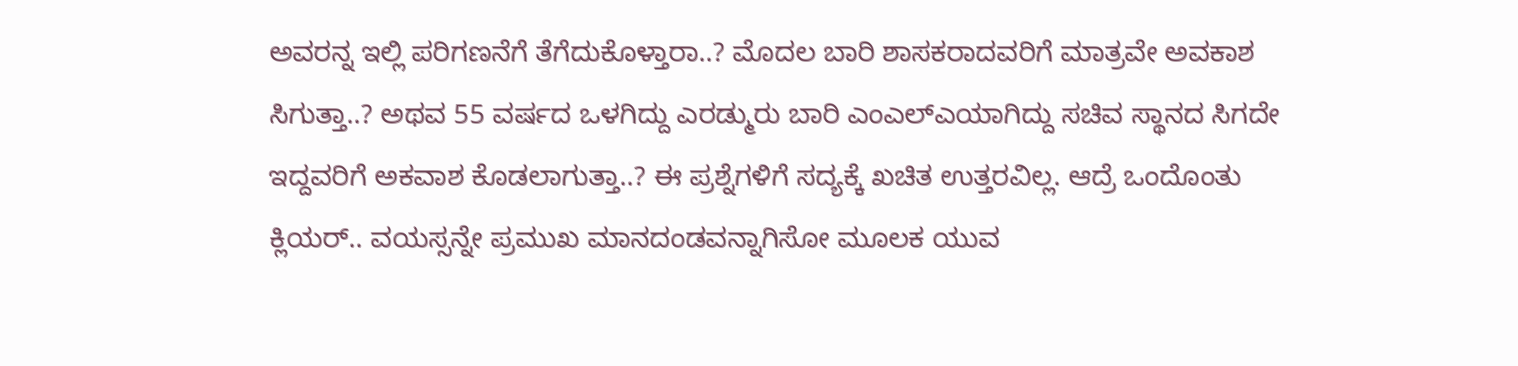ಅವರನ್ನ ಇಲ್ಲಿ ಪರಿಗಣನೆಗೆ ತೆಗೆದುಕೊಳ್ತಾರಾ..? ಮೊದಲ ಬಾರಿ ಶಾಸಕರಾದವರಿಗೆ ಮಾತ್ರವೇ ಅವಕಾಶ ಸಿಗುತ್ತಾ..? ಅಥವ 55 ವರ್ಷದ ಒಳಗಿದ್ದು ಎರಡ್ಮುರು ಬಾರಿ ಎಂಎಲ್ಎಯಾಗಿದ್ದು ಸಚಿವ ಸ್ಥಾನದ ಸಿಗದೇ ಇದ್ದವರಿಗೆ ಅಕವಾಶ ಕೊಡಲಾಗುತ್ತಾ..? ಈ ಪ್ರಶ್ನೆಗಳಿಗೆ ಸದ್ಯಕ್ಕೆ ಖಚಿತ ಉತ್ತರವಿಲ್ಲ. ಆದ್ರೆ ಒಂದೊಂತು ಕ್ಲಿಯರ್.. ವಯಸ್ಸನ್ನೇ ಪ್ರಮುಖ ಮಾನದಂಡವನ್ನಾಗಿಸೋ ಮೂಲಕ ಯುವ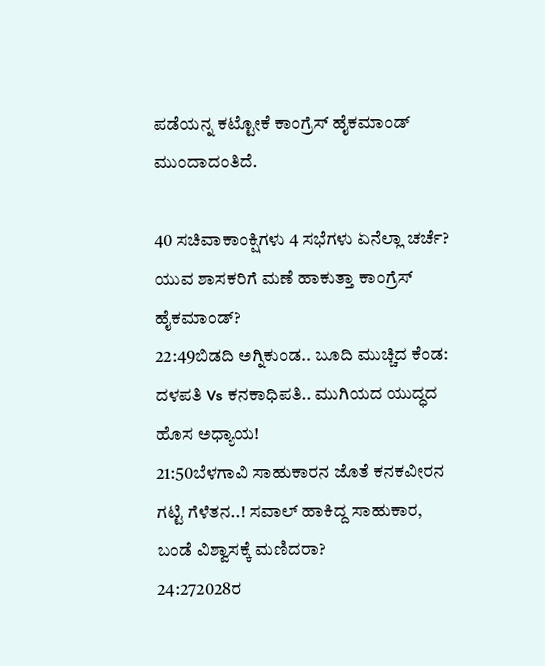ಪಡೆಯನ್ನ ಕಟ್ಟೋಕೆ ಕಾಂಗ್ರೆಸ್ ಹೈಕಮಾಂಡ್ ಮುಂದಾದಂತಿದೆ.

40 ಸಚಿವಾಕಾಂಕ್ಷಿಗಳು 4 ಸಭೆಗಳು ಏನೆಲ್ಲಾ ಚರ್ಚೆ? ಯುವ ಶಾಸಕರಿಗೆ ಮಣೆ ಹಾಕುತ್ತಾ ಕಾಂಗ್ರೆಸ್ ಹೈಕಮಾಂಡ್?
22:49ಬಿಡದಿ ಅಗ್ನಿಕುಂಡ.. ಬೂದಿ ಮುಚ್ಚಿದ ಕೆಂಡ: ದಳಪತಿ Vs ಕನಕಾಧಿಪತಿ.. ಮುಗಿಯದ ಯುದ್ಧದ ಹೊಸ ಅಧ್ಯಾಯ!
21:50ಬೆಳಗಾವಿ ಸಾಹುಕಾರನ ಜೊತೆ ಕನಕವೀರನ ಗಟ್ಟಿ ಗೆಳೆತನ..! ಸವಾಲ್ ಹಾಕಿದ್ದ ಸಾಹುಕಾರ, ಬಂಡೆ ವಿಶ್ವಾಸಕ್ಕೆ ಮಣಿದರಾ?
24:272028ರ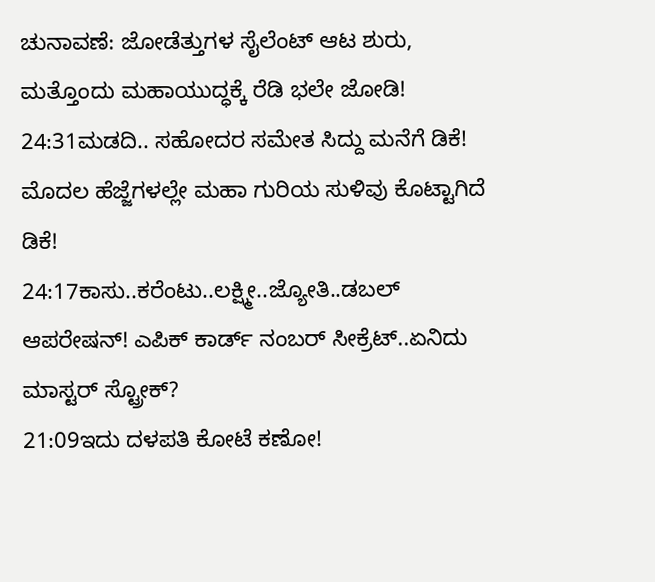ಚುನಾವಣೆ: ಜೋಡೆತ್ತುಗಳ ಸೈಲೆಂಟ್ ಆಟ ಶುರು, ಮತ್ತೊಂದು ಮಹಾಯುದ್ಧಕ್ಕೆ ರೆಡಿ ಭಲೇ ಜೋಡಿ!
24:31ಮಡದಿ.. ಸಹೋದರ ಸಮೇತ ಸಿದ್ದು ಮನೆಗೆ ಡಿಕೆ! ಮೊದಲ ಹೆಜ್ಜೆಗಳಲ್ಲೇ ಮಹಾ ಗುರಿಯ ಸುಳಿವು ಕೊಟ್ಟಾಗಿದೆ ಡಿಕೆ!
24:17ಕಾಸು..ಕರೆಂಟು..ಲಕ್ಷ್ಮೀ..ಜ್ಯೋತಿ..ಡಬಲ್ ಆಪರೇಷನ್! ಎಪಿಕ್ ಕಾರ್ಡ್ ನಂಬರ್ ಸೀಕ್ರೆಟ್..ಏನಿದು ಮಾಸ್ಟರ್ ಸ್ಟ್ರೋಕ್?
21:09ಇದು ದಳಪತಿ ಕೋಟೆ ಕಣೋ!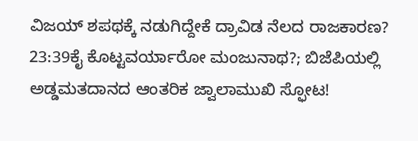ವಿಜಯ್ ಶಪಥಕ್ಕೆ ನಡುಗಿದ್ದೇಕೆ ದ್ರಾವಿಡ ನೆಲದ ರಾಜಕಾರಣ?
23:39ಕೈ ಕೊಟ್ಟವರ್ಯಾರೋ ಮಂಜುನಾಥ?; ಬಿಜೆಪಿಯಲ್ಲಿ ಅಡ್ಡಮತದಾನದ ಆಂತರಿಕ ಜ್ವಾಲಾಮುಖಿ ಸ್ಫೋಟ!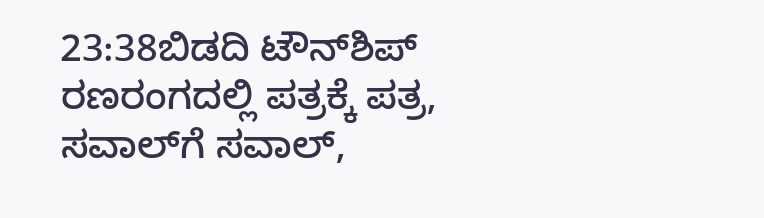23:38ಬಿಡದಿ ಟೌನ್‌ಶಿಪ್ ರಣರಂಗದಲ್ಲಿ ಪತ್ರಕ್ಕೆ ಪತ್ರ, ಸವಾಲ್‌ಗೆ ಸವಾಲ್,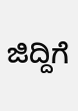ಜಿದ್ದಿಗೆ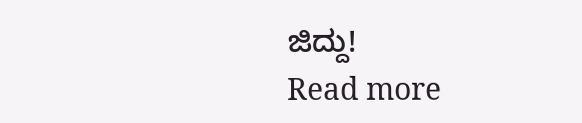ಜಿದ್ದು!
Read more